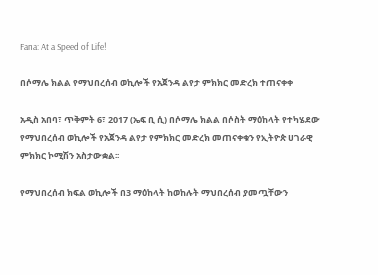Fana: At a Speed of Life!

በሶማሌ ክልል የማህበረሰብ ወኪሎች የአጀንዳ ልየታ ምክክር መድረክ ተጠናቀቀ

አዲስ አበባ፣ ጥቅምት 6፣ 2017 (ኤፍ ቢ ሲ) በሶማሌ ክልል በሶስት ማዕከላት የተካሄደው የማህበረሰብ ወኪሎች የአጀንዳ ልየታ የምክክር መድረክ መጠናቀቁን የኢትዮጵ ሀገራዊ ምክክር ኮሚሽን አስታውቋል፡፡

የማህበረሰብ ክፍል ወኪሎች በ3 ማዕከላት ከወከሉት ማህበረሰብ ያመጧቸውን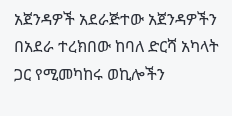አጀንዳዎች አደራጅተው አጀንዳዎችን በአደራ ተረክበው ከባለ ድርሻ አካላት ጋር የሚመካከሩ ወኪሎችን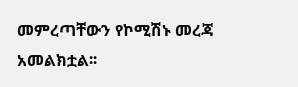መምረጣቸውን የኮሚሽኑ መረጃ አመልክቷል፡፡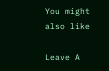You might also like

Leave A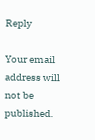Reply

Your email address will not be published.